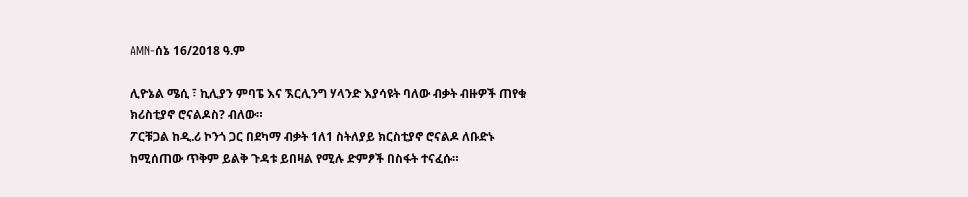AMN-ሰኔ 16/2018 ዓ.ም

ሊዮኔል ሜሲ ፣ ኪሊያን ምባፔ እና ኧርሊንግ ሃላንድ እያሳዩት ባለው ብቃት ብዙዎች ጠየቁ ክሪስቲያኖ ሮናልዶስ? ብለው።
ፖርቹጋል ከዲ.ሪ ኮንጎ ጋር በደካማ ብቃት 1ለ1 ስትለያይ ክርስቲያኖ ሮናልዶ ለቡድኑ ከሚሰጠው ጥቅም ይልቅ ጉዳቱ ይበዛል የሚሉ ድምፆች በስፋት ተናፈሱ።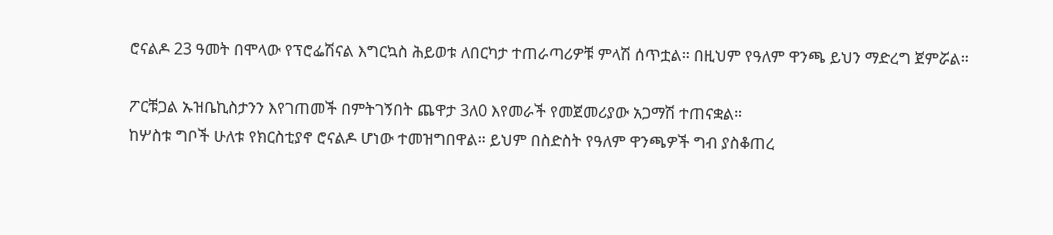ሮናልዶ 23 ዓመት በሞላው የፕሮፌሽናል እግርኳስ ሕይወቱ ለበርካታ ተጠራጣሪዎቹ ምላሽ ሰጥቷል። በዚህም የዓለም ዋንጫ ይህን ማድረግ ጀምሯል።

ፖርቹጋል ኡዝቤኪስታንን እየገጠመች በምትገኝበት ጨዋታ 3ለ0 እየመራች የመጀመሪያው አጋማሽ ተጠናቋል።
ከሦስቱ ግቦች ሁለቱ የክርስቲያኖ ሮናልዶ ሆነው ተመዝግበዋል። ይህም በስድስት የዓለም ዋንጫዎች ግብ ያስቆጠረ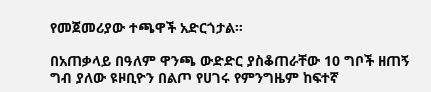የመጀመሪያው ተጫዋች አድርጎታል።

በአጠቃላይ በዓለም ዋንጫ ውድድር ያስቆጠራቸው 10 ግቦች ዘጠኝ ግብ ያለው ዩዞቢዮን በልጦ የሀገሩ የምንግዜም ከፍተኛ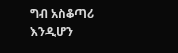ግብ አስቆጣሪ እንዲሆን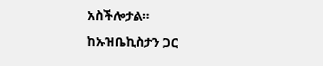አስችሎታል።
ከኡዝቤኪስታን ጋር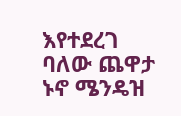እየተደረገ ባለው ጨዋታ ኑኖ ሜንዴዝ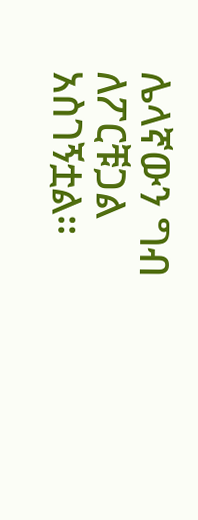ሌላኛውን ግብ ለፖርቹጋል አስገኝቷል።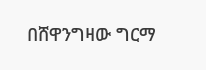በሸዋንግዛው ግርማ